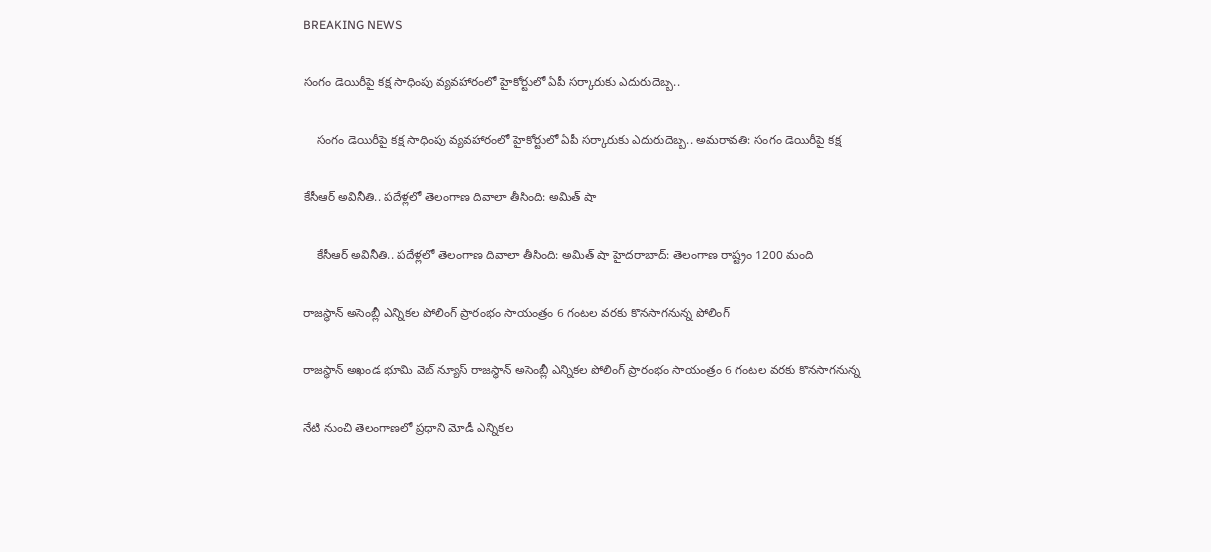BREAKING NEWS

సంగం డెయిరీపై కక్ష సాధింపు వ్యవహారంలో హైకోర్టులో ఏపీ సర్కారుకు ఎదురుదెబ్బ..

    సంగం డెయిరీపై కక్ష సాధింపు వ్యవహారంలో హైకోర్టులో ఏపీ సర్కారుకు ఎదురుదెబ్బ.. అమరావతి: సంగం డెయిరీపై కక్ష

కేసీఆర్‌ అవినీతి.. పదేళ్లలో తెలంగాణ దివాలా తీసింది: అమిత్‌ షా

    కేసీఆర్‌ అవినీతి.. పదేళ్లలో తెలంగాణ దివాలా తీసింది: అమిత్‌ షా హైదరాబాద్‌: తెలంగాణ రాష్ట్రం 1200 మంది

రాజస్థాన్ అసెంబ్లీ ఎన్నికల పోలింగ్ ప్రారంభం సాయంత్రం 6 గంటల వరకు కొనసాగనున్న పోలింగ్

రాజస్థాన్ అఖండ భూమి వెబ్ న్యూస్ రాజస్థాన్ అసెంబ్లీ ఎన్నికల పోలింగ్ ప్రారంభం సాయంత్రం 6 గంటల వరకు కొనసాగనున్న

నేటి నుంచి తెలంగాణలో ప్రధాని మోడీ ఎన్నికల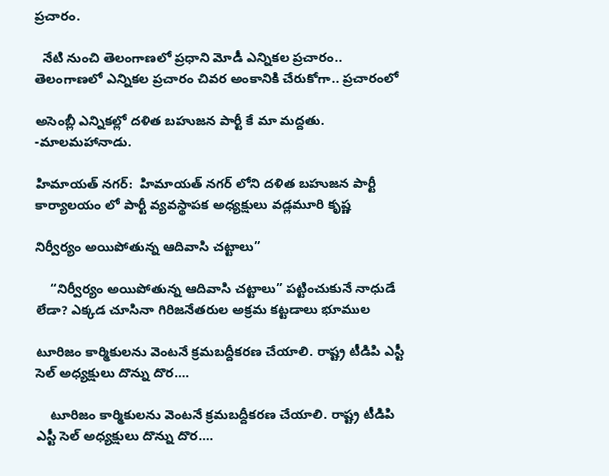ప్రచారం.

  నేటి నుంచి తెలంగాణలో ప్రధాని మోడీ ఎన్నికల ప్రచారం.. తెలంగాణలో ఎన్నికల ప్రచారం చివర అంకానికి చేరుకోగా.. ప్రచారంలో

అసెంబ్లీ ఎన్నికల్లో దళిత బహుజన పార్టీ కే మా మద్దతు. -మాలమహానాడు.

హిమాయత్ నగర్:  హిమాయత్ నగర్ లోని దళిత బహుజన పార్టీ కార్యాలయం లో పార్టీ వ్యవస్థాపక అధ్యక్షులు వడ్లమూరి కృష్ణ

నిర్వీర్యం అయిపోతున్న ఆదివాసి చట్టాలు”

    “నిర్వీర్యం అయిపోతున్న ఆదివాసి చట్టాలు” పట్టించుకునే నాధుడే లేడా? ఎక్కడ చూసినా గిరిజనేతరుల అక్రమ కట్టడాలు భూముల

టూరిజం కార్మికులను వెంటనే క్రమబద్దీకరణ చేయాలి. రాష్ట్ర టీడిపి ఎస్టీ సెల్ అధ్యక్షులు దొన్ను దొర….

    టూరిజం కార్మికులను వెంటనే క్రమబద్దీకరణ చేయాలి. రాష్ట్ర టీడిపి ఎస్టీ సెల్ అధ్యక్షులు దొన్ను దొర….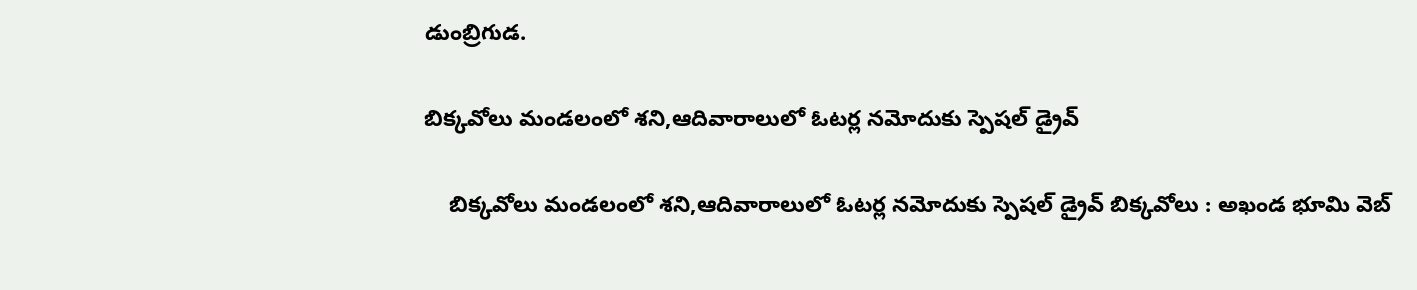డుంబ్రిగుడ.

బిక్కవోలు మండలంలో శని,ఆదివారాలులో ఓటర్ల నమోదుకు స్పెషల్ డ్రైవ్

    బిక్కవోలు మండలంలో శని,ఆదివారాలులో ఓటర్ల నమోదుకు స్పెషల్ డ్రైవ్ బిక్కవోలు : అఖండ భూమి వెబ్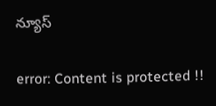న్యూస్

error: Content is protected !!